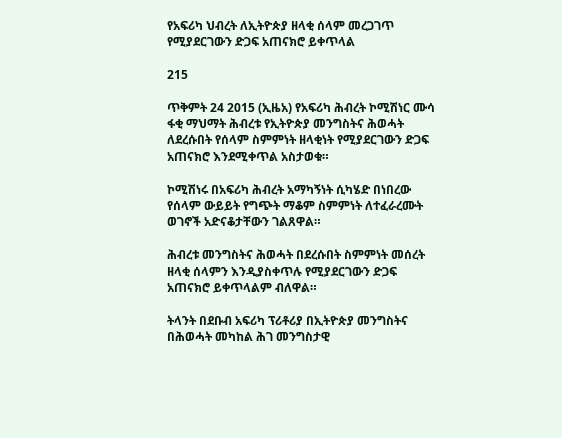የአፍሪካ ህብረት ለኢትዮጵያ ዘላቂ ሰላም መረጋገጥ የሚያደርገውን ድጋፍ አጠናክሮ ይቀጥላል

215

ጥቅምት 24 2015 (ኢዜአ) የአፍሪካ ሕብረት ኮሚሽነር ሙሳ ፋቂ ማህማት ሕብረቱ የኢትዮጵያ መንግስትና ሕወሓት ለደረሱበት የሰላም ስምምነት ዘላቂነት የሚያደርገውን ድጋፍ አጠናክሮ እንደሚቀጥል አስታወቁ።

ኮሚሽነሩ በአፍሪካ ሕብረት አማካኝነት ሲካሄድ በነበረው የሰላም ውይይት የግጭት ማቆም ስምምነት ለተፈራረሙት ወገኖች አድናቆታቸውን ገልጸዋል።

ሕብረቱ መንግስትና ሕወሓት በደረሱበት ስምምነት መሰረት ዘላቂ ሰላምን እንዲያስቀጥሉ የሚያደርገውን ድጋፍ አጠናክሮ ይቀጥላልም ብለዋል።

ትላንት በደቡብ አፍሪካ ፕሪቶሪያ በኢትዮጵያ መንግስትና በሕወሓት መካከል ሕገ መንግስታዊ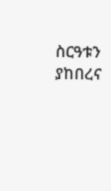ስርዓቱን ያከበረና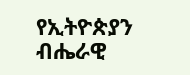የኢትዮጵያን ብሔራዊ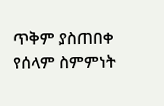ጥቅም ያስጠበቀ የሰላም ስምምነት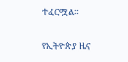ተፈርሟል።

የኢትዮጵያ ዜና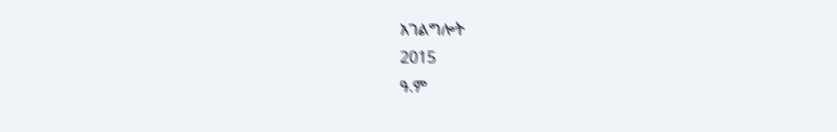አገልግሎት
2015
ዓ.ም